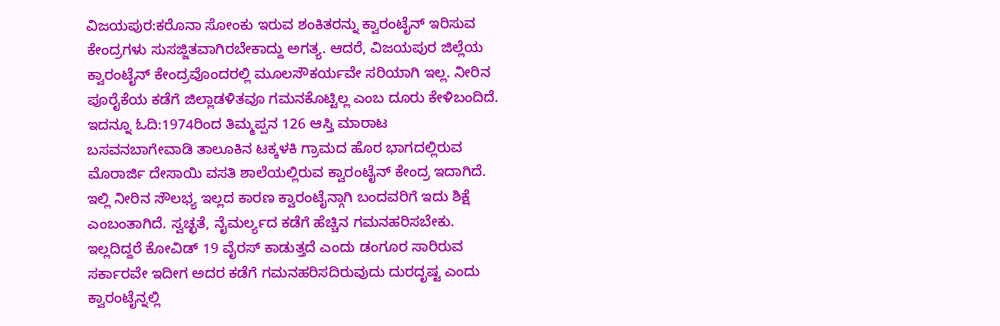ವಿಜಯಪುರ:ಕರೊನಾ ಸೋಂಕು ಇರುವ ಶಂಕಿತರನ್ನು ಕ್ವಾರಂಟೈನ್ ಇರಿಸುವ ಕೇಂದ್ರಗಳು ಸುಸಜ್ಜಿತವಾಗಿರಬೇಕಾದ್ದು ಅಗತ್ಯ. ಆದರೆ, ವಿಜಯಪುರ ಜಿಲ್ಲೆಯ ಕ್ವಾರಂಟೈನ್ ಕೇಂದ್ರವೊಂದರಲ್ಲಿ ಮೂಲಸೌಕರ್ಯವೇ ಸರಿಯಾಗಿ ಇಲ್ಲ. ನೀರಿನ ಪೂರೈಕೆಯ ಕಡೆಗೆ ಜಿಲ್ಲಾಡಳಿತವೂ ಗಮನಕೊಟ್ಟಿಲ್ಲ ಎಂಬ ದೂರು ಕೇಳಿಬಂದಿದೆ.
ಇದನ್ನೂ ಓದಿ:1974ರಿಂದ ತಿಮ್ಮಪ್ಪನ 126 ಆಸ್ತಿ ಮಾರಾಟ
ಬಸವನಬಾಗೇವಾಡಿ ತಾಲೂಕಿನ ಟಕ್ಕಳಕಿ ಗ್ರಾಮದ ಹೊರ ಭಾಗದಲ್ಲಿರುವ ಮೊರಾರ್ಜಿ ದೇಸಾಯಿ ವಸತಿ ಶಾಲೆಯಲ್ಲಿರುವ ಕ್ವಾರಂಟೈನ್ ಕೇಂದ್ರ ಇದಾಗಿದೆ. ಇಲ್ಲಿ ನೀರಿನ ಸೌಲಭ್ಯ ಇಲ್ಲದ ಕಾರಣ ಕ್ವಾರಂಟೈನ್ಗಾಗಿ ಬಂದವರಿಗೆ ಇದು ಶಿಕ್ಷೆ ಎಂಬಂತಾಗಿದೆ. ಸ್ವಚ್ಛತೆ, ನೈಮರ್ಲ್ಯದ ಕಡೆಗೆ ಹೆಚ್ಚಿನ ಗಮನಹರಿಸಬೇಕು. ಇಲ್ಲದಿದ್ದರೆ ಕೋವಿಡ್ 19 ವೈರಸ್ ಕಾಡುತ್ತದೆ ಎಂದು ಡಂಗೂರ ಸಾರಿರುವ ಸರ್ಕಾರವೇ ಇದೀಗ ಅದರ ಕಡೆಗೆ ಗಮನಹರಿಸದಿರುವುದು ದುರದೃಷ್ಟ ಎಂದು ಕ್ವಾರಂಟೈನ್ನಲ್ಲಿ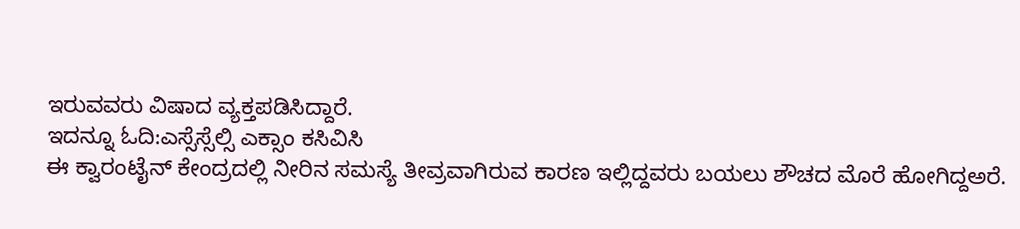ಇರುವವರು ವಿಷಾದ ವ್ಯಕ್ತಪಡಿಸಿದ್ದಾರೆ.
ಇದನ್ನೂ ಓದಿ:ಎಸ್ಸೆಸ್ಸೆಲ್ಸಿ ಎಕ್ಸಾಂ ಕಸಿವಿಸಿ
ಈ ಕ್ವಾರಂಟೈನ್ ಕೇಂದ್ರದಲ್ಲಿ ನೀರಿನ ಸಮಸ್ಯೆ ತೀವ್ರವಾಗಿರುವ ಕಾರಣ ಇಲ್ಲಿದ್ದವರು ಬಯಲು ಶೌಚದ ಮೊರೆ ಹೋಗಿದ್ದಅರೆ.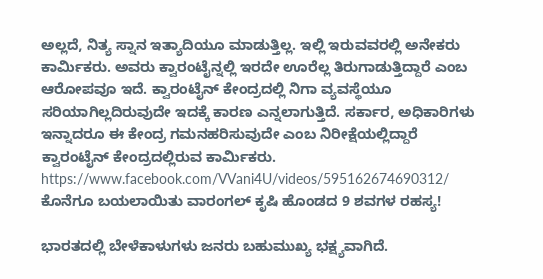ಅಲ್ಲದೆ, ನಿತ್ಯ ಸ್ನಾನ ಇತ್ಯಾದಿಯೂ ಮಾಡುತ್ತಿಲ್ಲ. ಇಲ್ಲಿ ಇರುವವರಲ್ಲಿ ಅನೇಕರು ಕಾರ್ಮಿಕರು. ಅವರು ಕ್ವಾರಂಟೈನ್ನಲ್ಲಿ ಇರದೇ ಊರೆಲ್ಲ ತಿರುಗಾಡುತ್ತಿದ್ದಾರೆ ಎಂಬ ಆರೋಪವೂ ಇದೆ. ಕ್ವಾರಂಟೈನ್ ಕೇಂದ್ರದಲ್ಲಿ ನಿಗಾ ವ್ಯವಸ್ಥೆಯೂ ಸರಿಯಾಗಿಲ್ಲದಿರುವುದೇ ಇದಕ್ಕೆ ಕಾರಣ ಎನ್ನಲಾಗುತ್ತಿದೆ. ಸರ್ಕಾರ, ಅಧಿಕಾರಿಗಳು ಇನ್ನಾದರೂ ಈ ಕೇಂದ್ರ ಗಮನಹರಿಸುವುದೇ ಎಂಬ ನಿರೀಕ್ಷೆಯಲ್ಲಿದ್ದಾರೆ ಕ್ವಾರಂಟೈನ್ ಕೇಂದ್ರದಲ್ಲಿರುವ ಕಾರ್ಮಿಕರು.
https://www.facebook.com/VVani4U/videos/595162674690312/
ಕೊನೆಗೂ ಬಯಲಾಯಿತು ವಾರಂಗಲ್ ಕೃಷಿ ಹೊಂಡದ 9 ಶವಗಳ ರಹಸ್ಯ!

ಭಾರತದಲ್ಲಿ ಬೇಳೆಕಾಳುಗಳು ಜನರು ಬಹುಮುಖ್ಯ ಭಕ್ಷ್ಯವಾಗಿದೆ.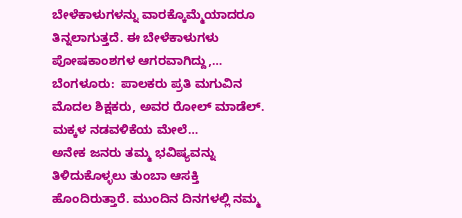ಬೇಳೆಕಾಳುಗಳನ್ನು ವಾರಕ್ಕೊಮ್ಮೆಯಾದರೂ ತಿನ್ನಲಾಗುತ್ತದೆ. ಈ ಬೇಳೆಕಾಳುಗಳು ಪೋಷಕಾಂಶಗಳ ಆಗರವಾಗಿದ್ದು,…
ಬೆಂಗಳೂರು:  ಪಾಲಕರು ಪ್ರತಿ ಮಗುವಿನ ಮೊದಲ ಶಿಕ್ಷಕರು, ಅವರ ರೋಲ್ ಮಾಡೆಲ್. ಮಕ್ಕಳ ನಡವಳಿಕೆಯ ಮೇಲೆ…
ಅನೇಕ ಜನರು ತಮ್ಮ ಭವಿಷ್ಯವನ್ನು ತಿಳಿದುಕೊಳ್ಳಲು ತುಂಬಾ ಆಸಕ್ತಿ ಹೊಂದಿರುತ್ತಾರೆ. ಮುಂದಿನ ದಿನಗಳಲ್ಲಿ ನಮ್ಮ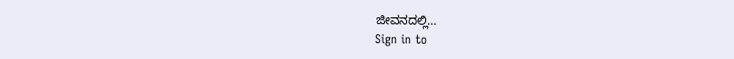ಜೀವನದಲ್ಲಿ…
Sign in to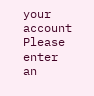your account
Please enter an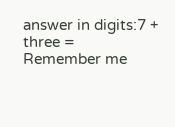answer in digits:7 + three =
Remember me